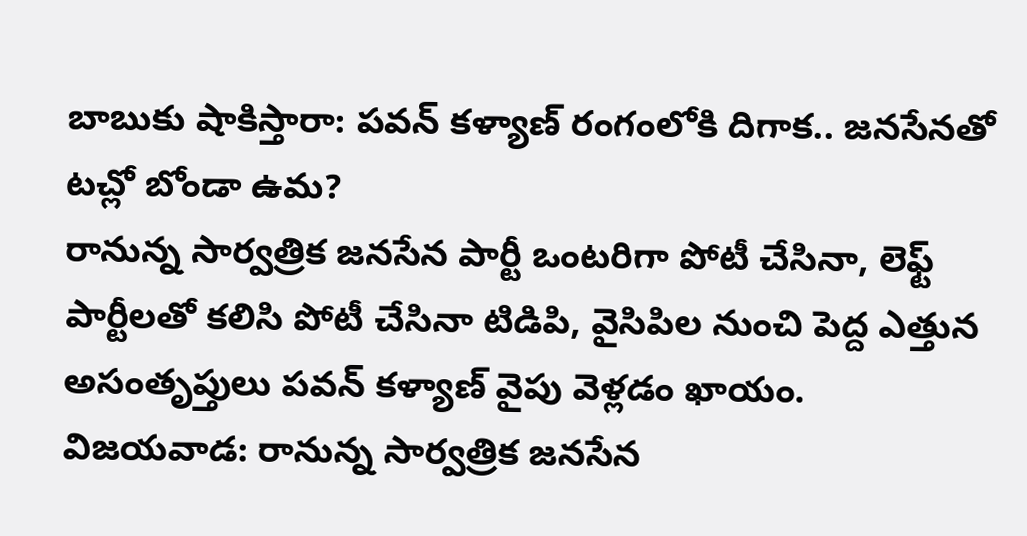బాబుకు షాకిస్తారా: పవన్ కళ్యాణ్ రంగంలోకి దిగాక.. జనసేనతో టచ్లో బోండా ఉమ?
రానున్న సార్వత్రిక జనసేన పార్టీ ఒంటరిగా పోటీ చేసినా, లెఫ్ట్ పార్టీలతో కలిసి పోటీ చేసినా టిడిపి, వైసిపిల నుంచి పెద్ద ఎత్తున అసంతృప్తులు పవన్ కళ్యాణ్ వైపు వెళ్లడం ఖాయం.
విజయవాడ: రానున్న సార్వత్రిక జనసేన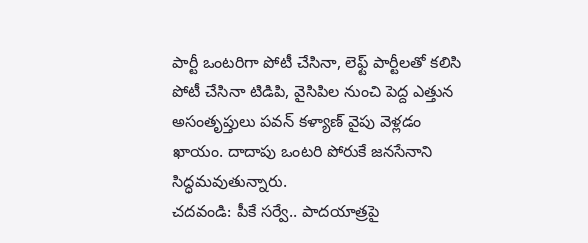పార్టీ ఒంటరిగా పోటీ చేసినా, లెఫ్ట్ పార్టీలతో కలిసి పోటీ చేసినా టిడిపి, వైసిపిల నుంచి పెద్ద ఎత్తున అసంతృప్తులు పవన్ కళ్యాణ్ వైపు వెళ్లడం ఖాయం. దాదాపు ఒంటరి పోరుకే జనసేనాని సిద్ధమవుతున్నారు.
చదవండి: పీకే సర్వే.. పాదయాత్రపై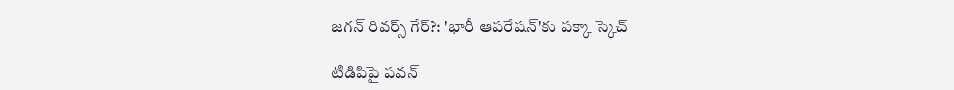జగన్ రివర్స్ గేర్?: 'భారీ ఆపరేషన్'కు పక్కా స్కెచ్

టిడిపిపై పవన్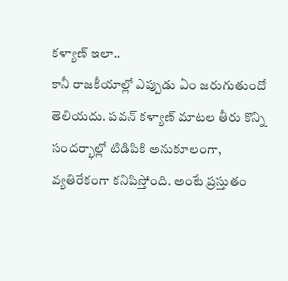కళ్యాణ్ ఇలా..
కానీ రాజకీయాల్లో ఎప్పుడు ఏం జరుగుతుందో తెలియదు. పవన్ కళ్యాణ్ మాటల తీరు కొన్ని సందర్భాల్లో టిడిపికి అనుకూలంగా, వ్యతిరేకంగా కనిపిస్తోంది. అంటే ప్రస్తుతం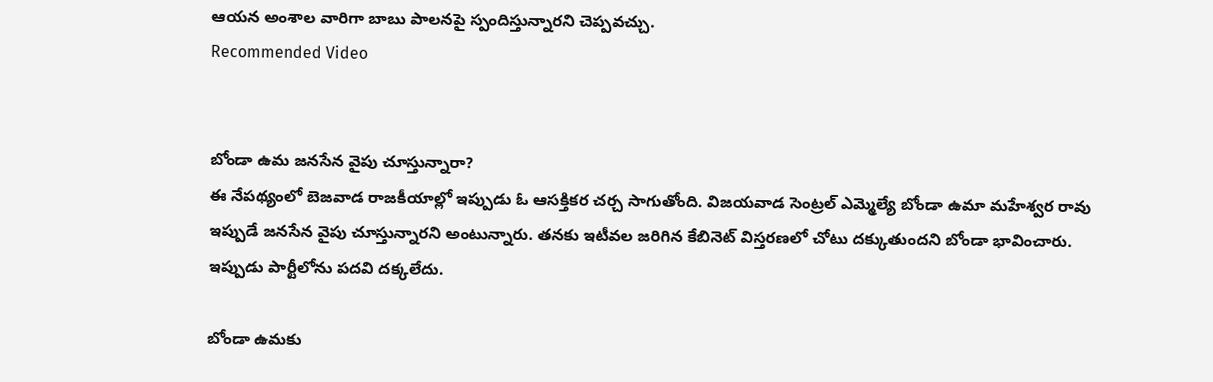ఆయన అంశాల వారిగా బాబు పాలనపై స్పందిస్తున్నారని చెప్పవచ్చు.
Recommended Video


బోండా ఉమ జనసేన వైపు చూస్తున్నారా?
ఈ నేపథ్యంలో బెజవాడ రాజకీయాల్లో ఇప్పుడు ఓ ఆసక్తికర చర్చ సాగుతోంది. విజయవాడ సెంట్రల్ ఎమ్మెల్యే బోండా ఉమా మహేశ్వర రావు ఇప్పుడే జనసేన వైపు చూస్తున్నారని అంటున్నారు. తనకు ఇటీవల జరిగిన కేబినెట్ విస్తరణలో చోటు దక్కుతుందని బోండా భావించారు. ఇప్పుడు పార్టీలోను పదవి దక్కలేదు.

బోండా ఉమకు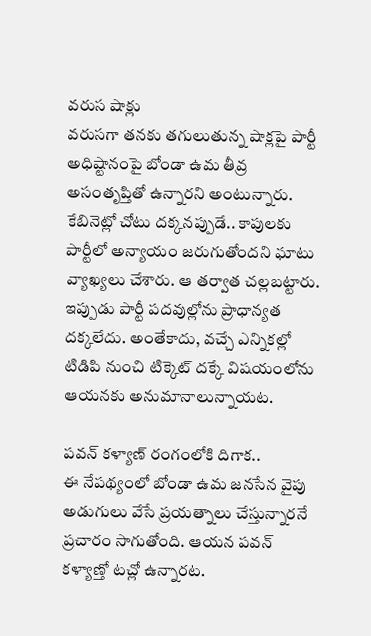వరుస షాక్లు
వరుసగా తనకు తగులుతున్న షాక్లపై పార్టీ అధిష్టానంపై బోండా ఉమ తీవ్ర అసంతృప్తితో ఉన్నారని అంటున్నారు. కేబినెట్లో చోటు దక్కనప్పుడే.. కాపులకు పార్టీలో అన్యాయం జరుగుతోందని ఘాటు వ్యాఖ్యలు చేశారు. ఆ తర్వాత చల్లబట్టారు. ఇప్పుడు పార్టీ పదవుల్లోను ప్రాధాన్యత దక్కలేదు. అంతేకాదు, వచ్చే ఎన్నికల్లో టిడిపి నుంచి టిక్కెట్ దక్కే విషయంలోను ఆయనకు అనుమానాలున్నాయట.

పవన్ కళ్యాణ్ రంగంలోకి దిగాక..
ఈ నేపథ్యంలో బోండా ఉమ జనసేన వైపు అడుగులు వేసే ప్రయత్నాలు చేస్తున్నారనే ప్రచారం సాగుతోంది. ఆయన పవన్ కళ్యాణ్తో టచ్లో ఉన్నారట.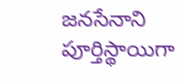జనసేనాని పూర్తిస్థాయిగా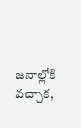జనాల్లోకి వచ్చాక,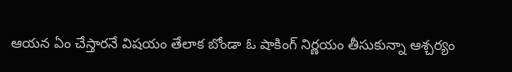ఆయన ఏం చేస్తారనే విషయం తేలాక బోండా ఓ షాకింగ్ నిర్ణయం తీసుకున్నా ఆశ్చర్యం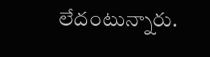లేదంటున్నారు.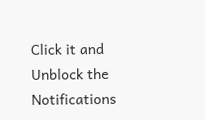Click it and Unblock the Notifications